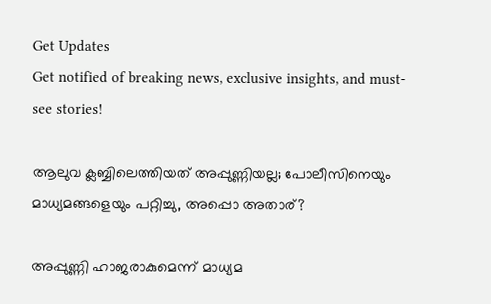Get Updates
Get notified of breaking news, exclusive insights, and must-see stories!

ആലുവ ക്ലബ്ബിലെത്തിയത് അപ്പുണ്ണിയല്ല; പോലീസിനെയും മാധ്യമങ്ങളെയും പറ്റിച്ചു, അപ്പൊ അതാര്?

അപ്പുണ്ണി ഹാജരാകുമെന്ന് മാധ്യമ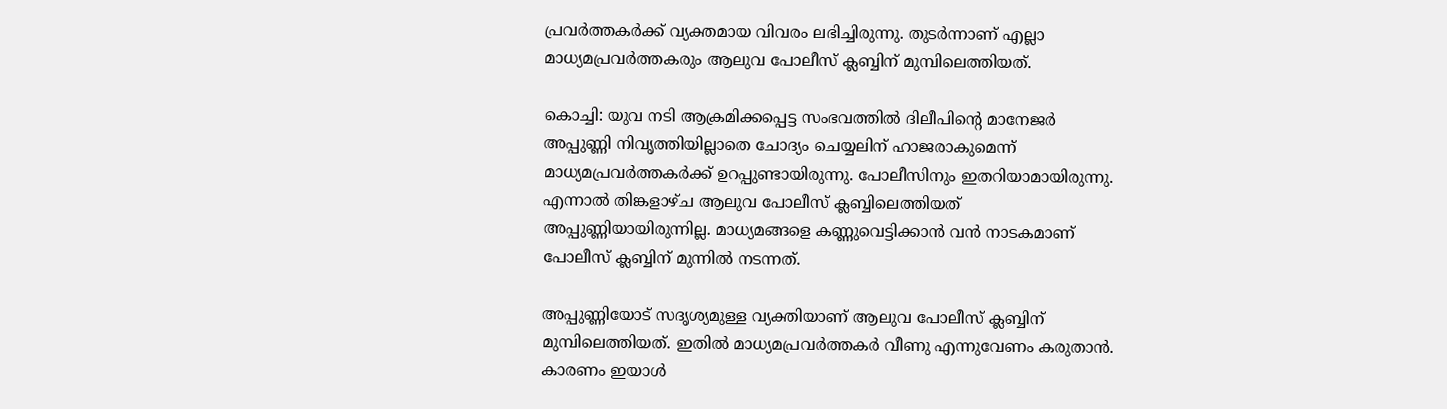പ്രവര്‍ത്തകര്‍ക്ക് വ്യക്തമായ വിവരം ലഭിച്ചിരുന്നു. തുടര്‍ന്നാണ് എല്ലാ മാധ്യമപ്രവര്‍ത്തകരും ആലുവ പോലീസ് ക്ലബ്ബിന് മുമ്പിലെത്തിയത്.

കൊച്ചി: യുവ നടി ആക്രമിക്കപ്പെട്ട സംഭവത്തില്‍ ദിലീപിന്റെ മാനേജര്‍ അപ്പുണ്ണി നിവൃത്തിയില്ലാതെ ചോദ്യം ചെയ്യലിന് ഹാജരാകുമെന്ന് മാധ്യമപ്രവര്‍ത്തകര്‍ക്ക് ഉറപ്പുണ്ടായിരുന്നു. പോലീസിനും ഇതറിയാമായിരുന്നു. എന്നാല്‍ തിങ്കളാഴ്ച ആലുവ പോലീസ് ക്ലബ്ബിലെത്തിയത് അപ്പുണ്ണിയായിരുന്നില്ല. മാധ്യമങ്ങളെ കണ്ണുവെട്ടിക്കാന്‍ വന്‍ നാടകമാണ് പോലീസ് ക്ലബ്ബിന് മുന്നില്‍ നടന്നത്.

അപ്പുണ്ണിയോട് സദൃശ്യമുള്ള വ്യക്തിയാണ് ആലുവ പോലീസ് ക്ലബ്ബിന് മുമ്പിലെത്തിയത്. ഇതില്‍ മാധ്യമപ്രവര്‍ത്തകര്‍ വീണു എന്നുവേണം കരുതാന്‍. കാരണം ഇയാള്‍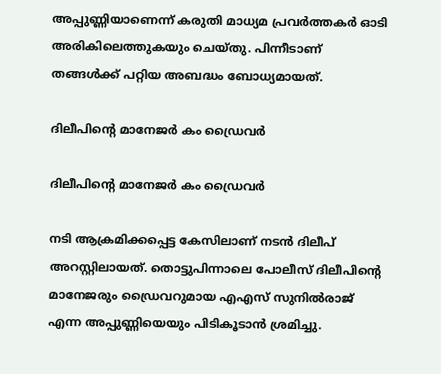അപ്പുണ്ണിയാണെന്ന് കരുതി മാധ്യമ പ്രവര്‍ത്തകര്‍ ഓടി അരികിലെത്തുകയും ചെയ്തു. പിന്നീടാണ് തങ്ങള്‍ക്ക് പറ്റിയ അബദ്ധം ബോധ്യമായത്.

ദിലീപിന്റെ മാനേജര്‍ കം ഡ്രൈവര്‍

ദിലീപിന്റെ മാനേജര്‍ കം ഡ്രൈവര്‍

നടി ആക്രമിക്കപ്പെട്ട കേസിലാണ് നടന്‍ ദിലീപ് അറസ്റ്റിലായത്. തൊട്ടുപിന്നാലെ പോലീസ് ദിലീപിന്റെ മാനേജരും ഡ്രൈവറുമായ എഎസ് സുനില്‍രാജ് എന്ന അപ്പുണ്ണിയെയും പിടികൂടാന്‍ ശ്രമിച്ചു.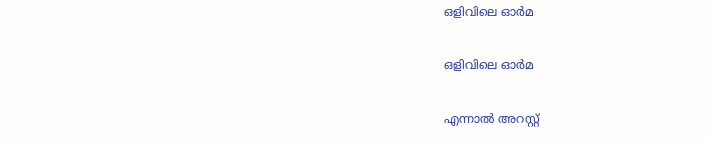ഒളിവിലെ ഓര്‍മ

ഒളിവിലെ ഓര്‍മ

എന്നാല്‍ അറസ്റ്റ്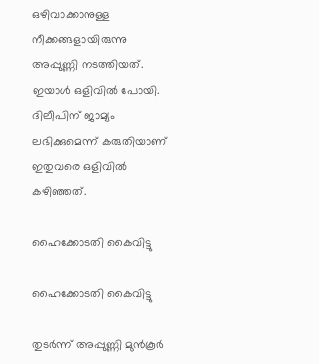ഒഴിവാക്കാനുള്ള നീക്കങ്ങളായിരുന്നു അപ്പുണ്ണി നടത്തിയത്. ഇയാള്‍ ഒളിവില്‍ പോയി. ദിലീപിന് ജാമ്യം ലഭിക്കുമെന്ന് കരുതിയാണ് ഇതുവരെ ഒളിവില്‍ കഴിഞ്ഞത്.

ഹൈക്കോടതി കൈവിട്ടു

ഹൈക്കോടതി കൈവിട്ടു

തുടര്‍ന്ന് അപ്പുണ്ണി മുന്‍കൂര്‍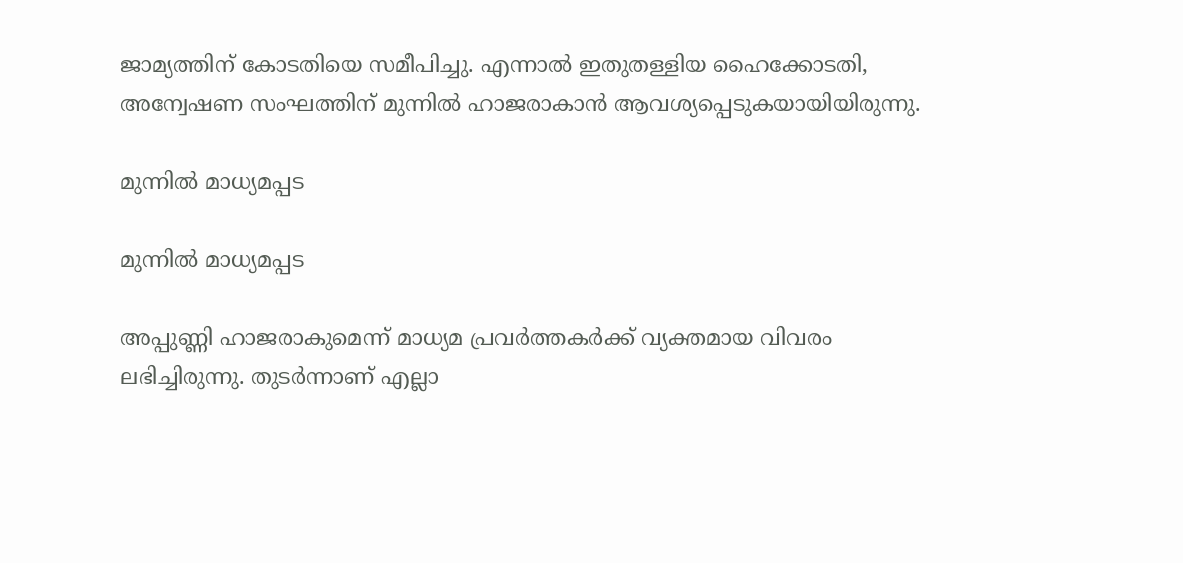ജാമ്യത്തിന് കോടതിയെ സമീപിച്ചു. എന്നാല്‍ ഇതുതള്ളിയ ഹൈക്കോടതി, അന്വേഷണ സംഘത്തിന് മുന്നില്‍ ഹാജരാകാന്‍ ആവശ്യപ്പെടുകയായിയിരുന്നു.

മുന്നില്‍ മാധ്യമപ്പട

മുന്നില്‍ മാധ്യമപ്പട

അപ്പുണ്ണി ഹാജരാകുമെന്ന് മാധ്യമ പ്രവര്‍ത്തകര്‍ക്ക് വ്യക്തമായ വിവരം ലഭിച്ചിരുന്നു. തുടര്‍ന്നാണ് എല്ലാ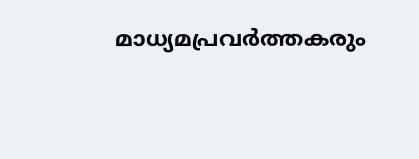മാധ്യമപ്രവര്‍ത്തകരും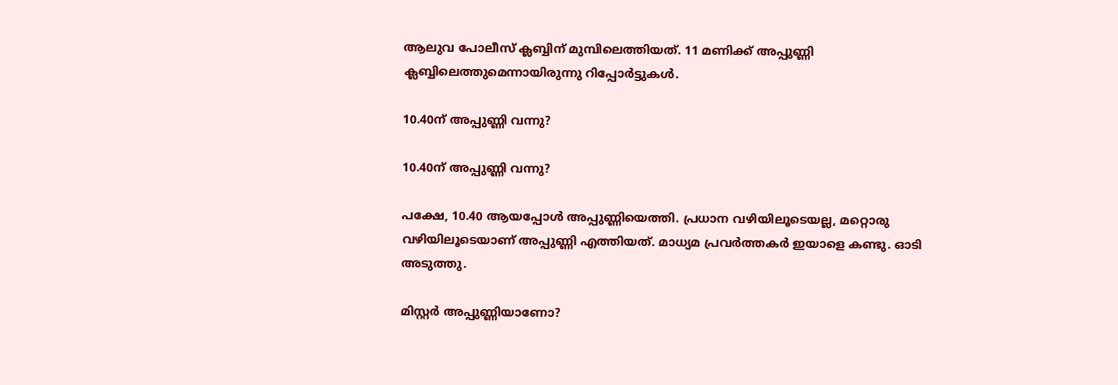ആലുവ പോലീസ് ക്ലബ്ബിന് മുമ്പിലെത്തിയത്. 11 മണിക്ക് അപ്പുണ്ണി ക്ലബ്ബിലെത്തുമെന്നായിരുന്നു റിപ്പോര്‍ട്ടുകള്‍.

10.40ന് അപ്പുണ്ണി വന്നു?

10.40ന് അപ്പുണ്ണി വന്നു?

പക്ഷേ, 10.40 ആയപ്പോള്‍ അപ്പുണ്ണിയെത്തി. പ്രധാന വഴിയിലൂടെയല്ല, മറ്റൊരു വഴിയിലൂടെയാണ് അപ്പുണ്ണി എത്തിയത്. മാധ്യമ പ്രവര്‍ത്തകര്‍ ഇയാളെ കണ്ടു. ഓടി അടുത്തു.

മിസ്റ്റര്‍ അപ്പുണ്ണിയാണോ?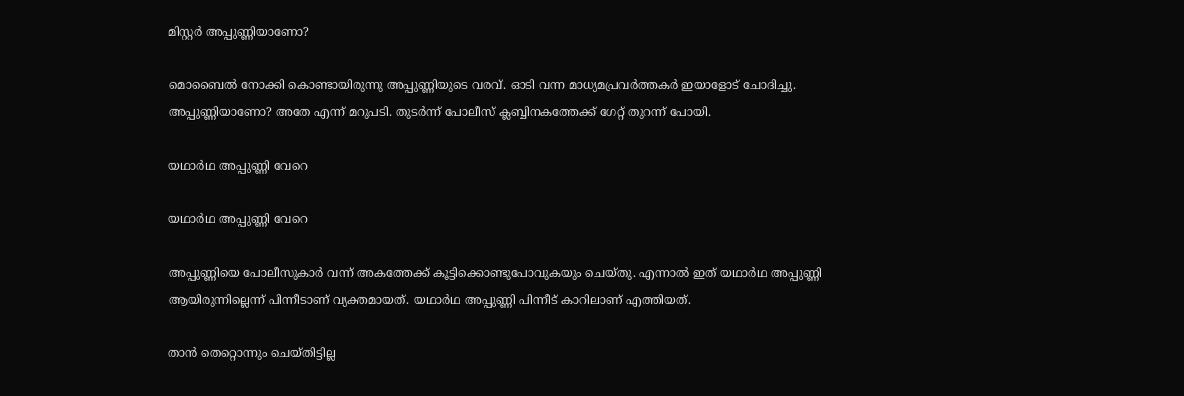മിസ്റ്റര്‍ അപ്പുണ്ണിയാണോ?

മൊബൈല്‍ നോക്കി കൊണ്ടായിരുന്നു അപ്പുണ്ണിയുടെ വരവ്. ഓടി വന്ന മാധ്യമപ്രവര്‍ത്തകര്‍ ഇയാളോട് ചോദിച്ചു. അപ്പുണ്ണിയാണോ? അതേ എന്ന് മറുപടി. തുടര്‍ന്ന് പോലീസ് ക്ലബ്ബിനകത്തേക്ക് ഗേറ്റ് തുറന്ന് പോയി.

യഥാര്‍ഥ അപ്പുണ്ണി വേറെ

യഥാര്‍ഥ അപ്പുണ്ണി വേറെ

അപ്പുണ്ണിയെ പോലീസുകാര്‍ വന്ന് അകത്തേക്ക് കൂട്ടിക്കൊണ്ടുപോവുകയും ചെയ്തു. എന്നാല്‍ ഇത് യഥാര്‍ഥ അപ്പുണ്ണി ആയിരുന്നില്ലെന്ന് പിന്നീടാണ് വ്യക്തമായത്. യഥാര്‍ഥ അപ്പുണ്ണി പിന്നീട് കാറിലാണ് എത്തിയത്.

താന്‍ തെറ്റൊന്നും ചെയ്തിട്ടില്ല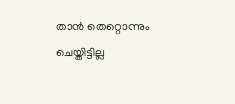താന്‍ തെറ്റൊന്നും ചെയ്തിട്ടില്ല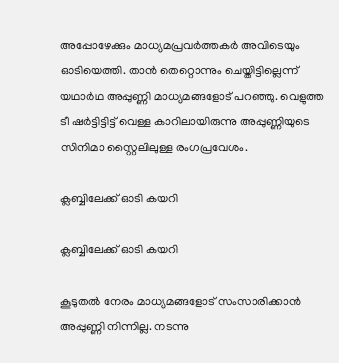അപ്പോഴേക്കും മാധ്യമപ്രവര്‍ത്തകര്‍ അവിടെയും ഓടിയെത്തി. താന്‍ തെറ്റൊന്നും ചെയ്തിട്ടില്ലെന്ന് യഥാര്‍ഥ അപ്പുണ്ണി മാധ്യമങ്ങളോട് പറഞ്ഞു. വെളുത്ത ടീ ഷര്‍ട്ടിട്ടിട്ട് വെള്ള കാറിലായിരുന്നു അപ്പുണ്ണിയുടെ സിനിമാ സ്റ്റൈലിലുള്ള രംഗപ്രവേശം.

ക്ലബ്ബിലേക്ക് ഓടി കയറി

ക്ലബ്ബിലേക്ക് ഓടി കയറി

കൂടുതല്‍ നേരം മാധ്യമങ്ങളോട് സംസാരിക്കാന്‍ അപ്പുണ്ണി നിന്നില്ല. നടന്നു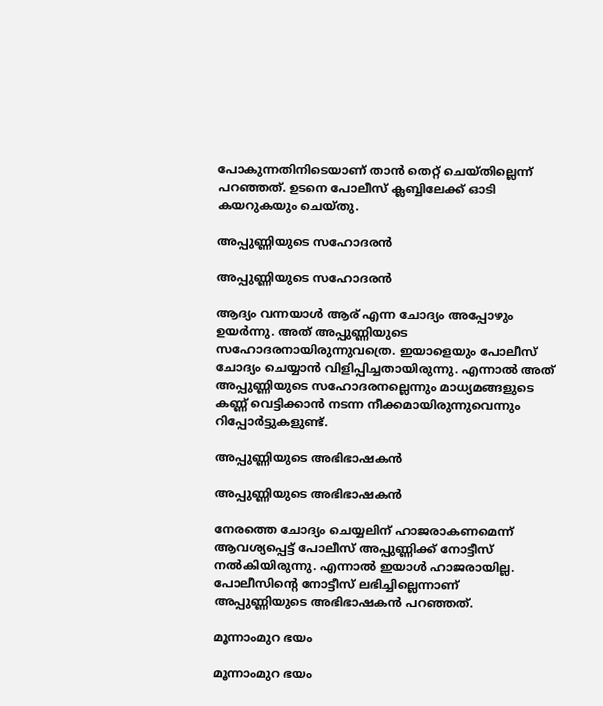പോകുന്നതിനിടെയാണ് താന്‍ തെറ്റ് ചെയ്തില്ലെന്ന് പറഞ്ഞത്. ഉടനെ പോലീസ് ക്ലബ്ബിലേക്ക് ഓടി കയറുകയും ചെയ്തു.

അപ്പുണ്ണിയുടെ സഹോദരന്‍

അപ്പുണ്ണിയുടെ സഹോദരന്‍

ആദ്യം വന്നയാള്‍ ആര് എന്ന ചോദ്യം അപ്പോഴും ഉയര്‍ന്നു. അത് അപ്പുണ്ണിയുടെ സഹോദരനായിരുന്നുവത്രെ. ഇയാളെയും പോലീസ് ചോദ്യം ചെയ്യാന്‍ വിളിപ്പിച്ചതായിരുന്നു. എന്നാല്‍ അത് അപ്പുണ്ണിയുടെ സഹോദരനല്ലെന്നും മാധ്യമങ്ങളുടെ കണ്ണ് വെട്ടിക്കാന്‍ നടന്ന നീക്കമായിരുന്നുവെന്നും റിപ്പോര്‍ട്ടുകളുണ്ട്.

അപ്പുണ്ണിയുടെ അഭിഭാഷകന്‍

അപ്പുണ്ണിയുടെ അഭിഭാഷകന്‍

നേരത്തെ ചോദ്യം ചെയ്യലിന് ഹാജരാകണമെന്ന് ആവശ്യപ്പെട്ട് പോലീസ് അപ്പുണ്ണിക്ക് നോട്ടീസ് നല്‍കിയിരുന്നു. എന്നാല്‍ ഇയാള്‍ ഹാജരായില്ല. പോലീസിന്റെ നോട്ടീസ് ലഭിച്ചില്ലെന്നാണ് അപ്പുണ്ണിയുടെ അഭിഭാഷകന്‍ പറഞ്ഞത്.

മൂന്നാംമുറ ഭയം

മൂന്നാംമുറ ഭയം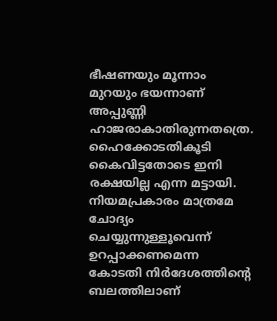ഭീഷണയും മൂന്നാം മുറയും ഭയന്നാണ് അപ്പുണ്ണി ഹാജരാകാതിരുന്നതത്രെ. ഹൈക്കോടതികൂടി കൈവിട്ടതോടെ ഇനി രക്ഷയില്ല എന്ന മട്ടായി. നിയമപ്രകാരം മാത്രമേ ചോദ്യം ചെയ്യുന്നുള്ളൂവെന്ന് ഉറപ്പാക്കണമെന്ന കോടതി നിര്‍ദേശത്തിന്റെ ബലത്തിലാണ്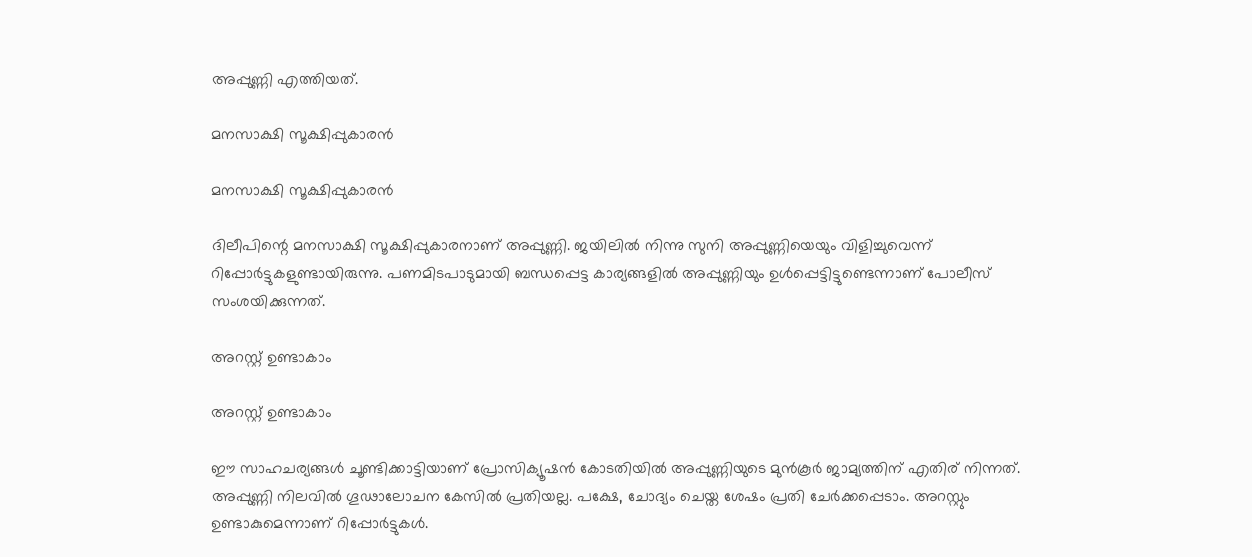അപ്പുണ്ണി എത്തിയത്.

മനസാക്ഷി സൂക്ഷിപ്പുകാരന്‍

മനസാക്ഷി സൂക്ഷിപ്പുകാരന്‍

ദിലീപിന്റെ മനസാക്ഷി സൂക്ഷിപ്പുകാരനാണ് അപ്പുണ്ണി. ജയിലില്‍ നിന്നു സുനി അപ്പുണ്ണിയെയും വിളിച്ചുവെന്ന് റിപ്പോര്‍ട്ടുകളുണ്ടായിരുന്നു. പണമിടപാടുമായി ബന്ധപ്പെട്ട കാര്യങ്ങളില്‍ അപ്പുണ്ണിയും ഉള്‍പ്പെട്ടിട്ടുണ്ടെന്നാണ് പോലീസ് സംശയിക്കുന്നത്.

അറസ്റ്റ് ഉണ്ടാകാം

അറസ്റ്റ് ഉണ്ടാകാം

ഈ സാഹചര്യങ്ങള്‍ ചൂണ്ടിക്കാട്ടിയാണ് പ്രോസിക്യൂഷന്‍ കോടതിയില്‍ അപ്പുണ്ണിയുടെ മുന്‍കൂര്‍ ജാമ്യത്തിന് എതിര് നിന്നത്. അപ്പുണ്ണി നിലവില്‍ ഗൂഢാലോചന കേസില്‍ പ്രതിയല്ല. പക്ഷേ, ചോദ്യം ചെയ്ത ശേഷം പ്രതി ചേര്‍ക്കപ്പെടാം. അറസ്റ്റും ഉണ്ടാകുമെന്നാണ് റിപ്പോര്‍ട്ടുകള്‍.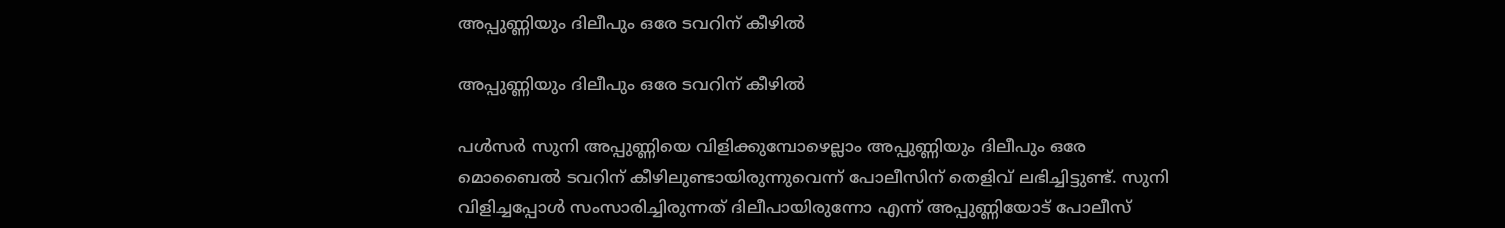അപ്പുണ്ണിയും ദിലീപും ഒരേ ടവറിന് കീഴില്‍

അപ്പുണ്ണിയും ദിലീപും ഒരേ ടവറിന് കീഴില്‍

പള്‍സര്‍ സുനി അപ്പുണ്ണിയെ വിളിക്കുമ്പോഴെല്ലാം അപ്പുണ്ണിയും ദിലീപും ഒരേ മൊബൈല്‍ ടവറിന് കീഴിലുണ്ടായിരുന്നുവെന്ന് പോലീസിന് തെളിവ് ലഭിച്ചിട്ടുണ്ട്. സുനി വിളിച്ചപ്പോള്‍ സംസാരിച്ചിരുന്നത് ദിലീപായിരുന്നോ എന്ന് അപ്പുണ്ണിയോട് പോലീസ്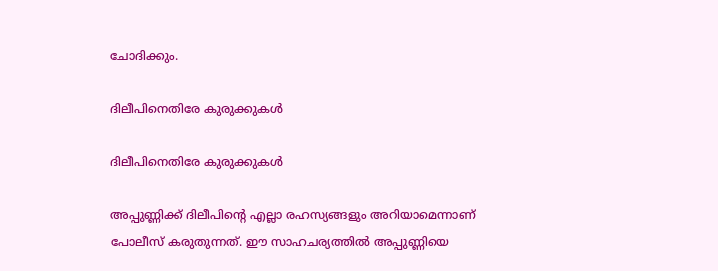ചോദിക്കും.

ദിലീപിനെതിരേ കുരുക്കുകള്‍

ദിലീപിനെതിരേ കുരുക്കുകള്‍

അപ്പുണ്ണിക്ക് ദിലീപിന്റെ എല്ലാ രഹസ്യങ്ങളും അറിയാമെന്നാണ് പോലീസ് കരുതുന്നത്. ഈ സാഹചര്യത്തില്‍ അപ്പുണ്ണിയെ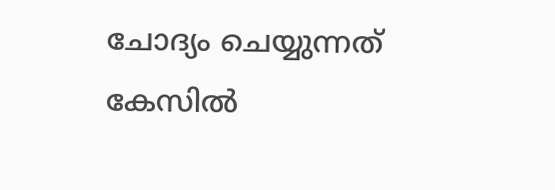ചോദ്യം ചെയ്യുന്നത് കേസില്‍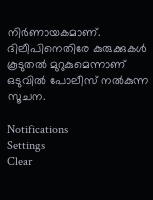നിര്‍ണായകമാണ്. ദിലീപിനെതിരേ കുരുക്കുകള്‍ കൂടുതല്‍ മുറുകുമെന്നാണ് ഒടുവില്‍ പോലീസ് നല്‍കുന്ന സൂചന.

Notifications
Settings
Clear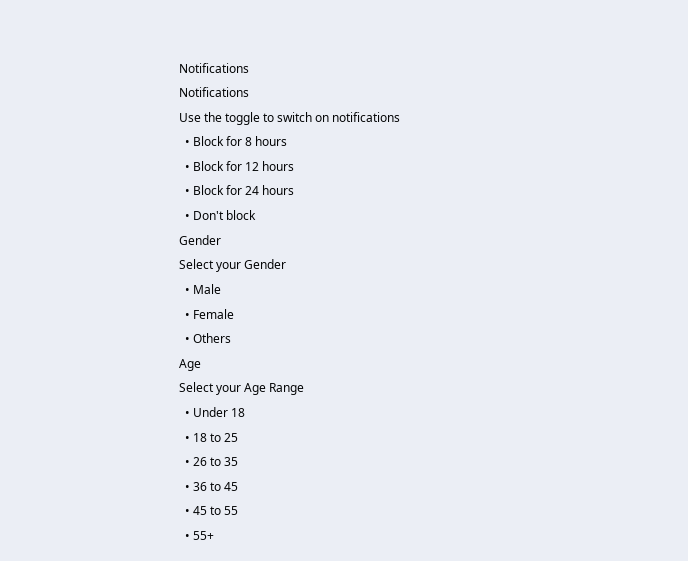Notifications
Notifications
Use the toggle to switch on notifications
  • Block for 8 hours
  • Block for 12 hours
  • Block for 24 hours
  • Don't block
Gender
Select your Gender
  • Male
  • Female
  • Others
Age
Select your Age Range
  • Under 18
  • 18 to 25
  • 26 to 35
  • 36 to 45
  • 45 to 55
  • 55+